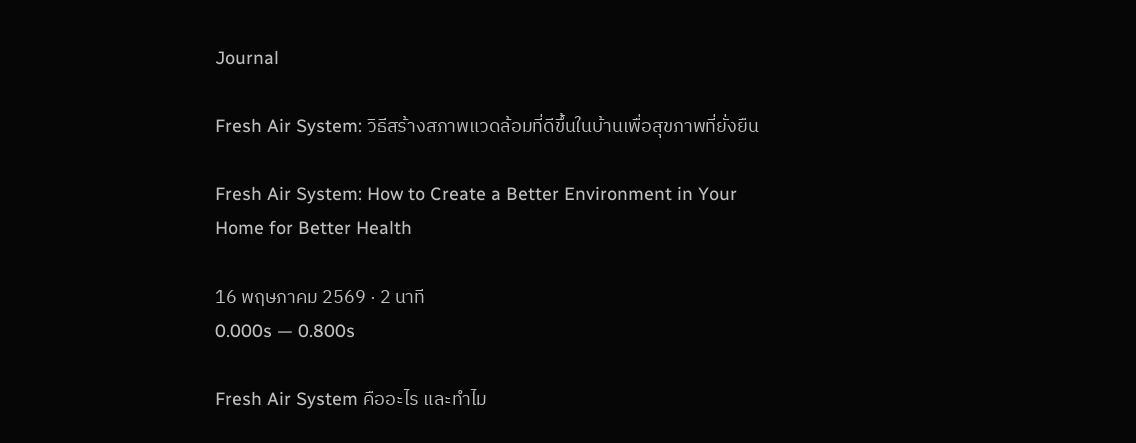Journal

Fresh Air System: วิธีสร้างสภาพแวดล้อมที่ดีขึ้นในบ้านเพื่อสุขภาพที่ยั่งยืน

Fresh Air System: How to Create a Better Environment in Your Home for Better Health

16 พฤษภาคม 2569 · 2 นาที
0.000s — 0.800s

Fresh Air System คืออะไร และทำไม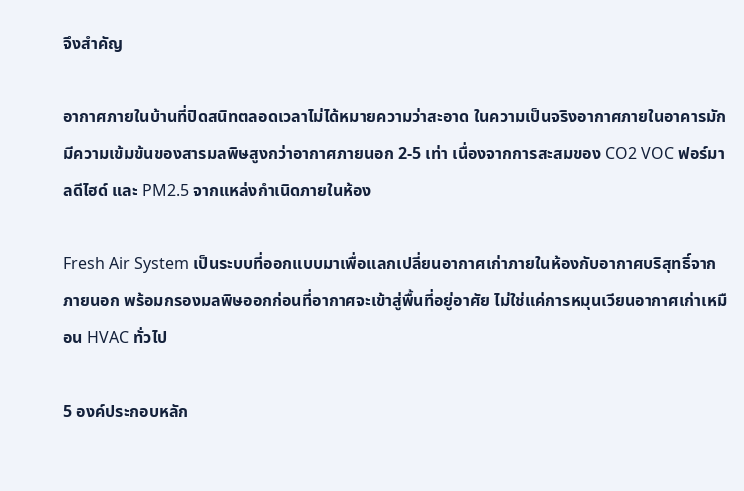จึงสำคัญ

อากาศภายในบ้านที่ปิดสนิทตลอดเวลาไม่ได้หมายความว่าสะอาด ในความเป็นจริงอากาศภายในอาคารมักมีความเข้มข้นของสารมลพิษสูงกว่าอากาศภายนอก 2-5 เท่า เนื่องจากการสะสมของ CO2 VOC ฟอร์มาลดีไฮด์ และ PM2.5 จากแหล่งกำเนิดภายในห้อง

Fresh Air System เป็นระบบที่ออกแบบมาเพื่อแลกเปลี่ยนอากาศเก่าภายในห้องกับอากาศบริสุทธิ์จากภายนอก พร้อมกรองมลพิษออกก่อนที่อากาศจะเข้าสู่พื้นที่อยู่อาศัย ไม่ใช่แค่การหมุนเวียนอากาศเก่าเหมือน HVAC ทั่วไป

5 องค์ประกอบหลัก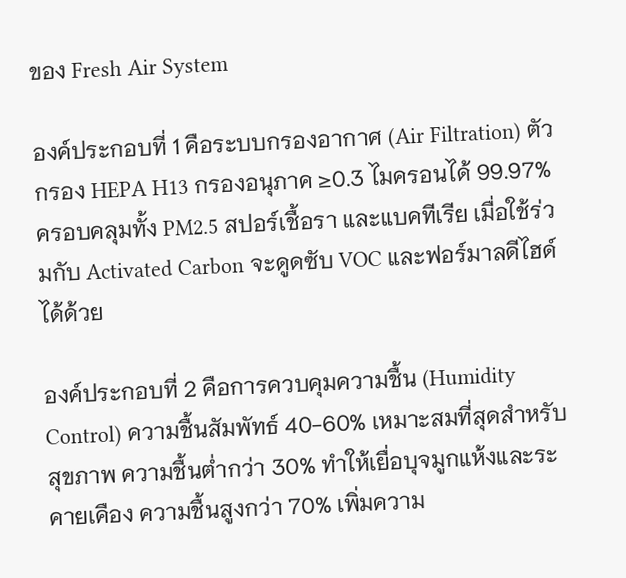ของ Fresh Air System

องค์ประกอบที่ 1 คือระบบกรองอากาศ (Air Filtration) ตัวกรอง HEPA H13 กรองอนุภาค ≥0.3 ไมครอนได้ 99.97% ครอบคลุมทั้ง PM2.5 สปอร์เชื้อรา และแบคทีเรีย เมื่อใช้ร่วมกับ Activated Carbon จะดูดซับ VOC และฟอร์มาลดีไฮด์ได้ด้วย

องค์ประกอบที่ 2 คือการควบคุมความชื้น (Humidity Control) ความชื้นสัมพัทธ์ 40-60% เหมาะสมที่สุดสำหรับสุขภาพ ความชื้นต่ำกว่า 30% ทำให้เยื่อบุจมูกแห้งและระคายเคือง ความชื้นสูงกว่า 70% เพิ่มความ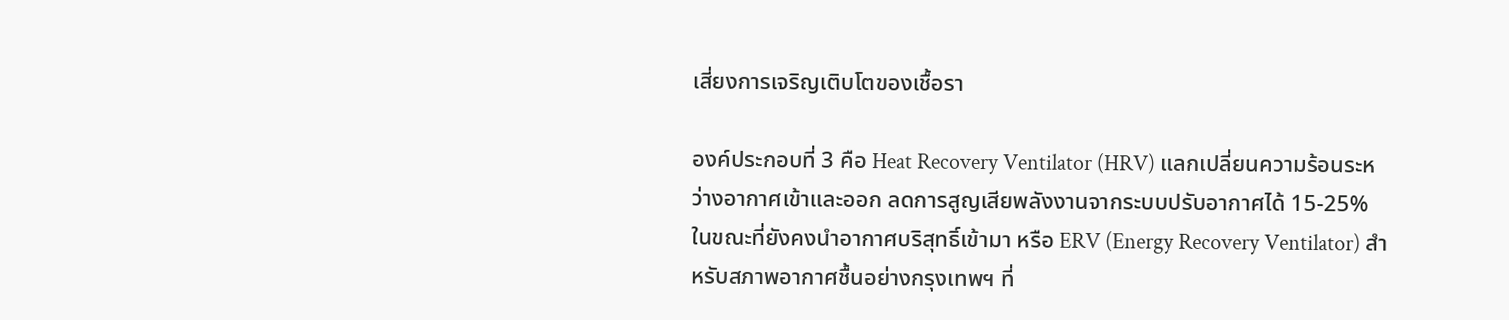เสี่ยงการเจริญเติบโตของเชื้อรา

องค์ประกอบที่ 3 คือ Heat Recovery Ventilator (HRV) แลกเปลี่ยนความร้อนระหว่างอากาศเข้าและออก ลดการสูญเสียพลังงานจากระบบปรับอากาศได้ 15-25% ในขณะที่ยังคงนำอากาศบริสุทธิ์เข้ามา หรือ ERV (Energy Recovery Ventilator) สำหรับสภาพอากาศชื้นอย่างกรุงเทพฯ ที่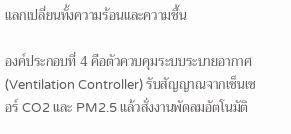แลกเปลี่ยนทั้งความร้อนและความชื้น

องค์ประกอบที่ 4 คือตัวควบคุมระบบระบายอากาศ (Ventilation Controller) รับสัญญาณจากเซ็นเซอร์ CO2 และ PM2.5 แล้วสั่งงานพัดลมอัตโนมัติ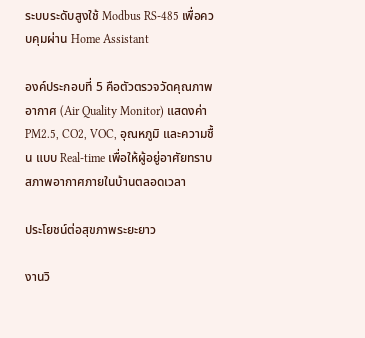ระบบระดับสูงใช้ Modbus RS-485 เพื่อควบคุมผ่าน Home Assistant

องค์ประกอบที่ 5 คือตัวตรวจวัดคุณภาพอากาศ (Air Quality Monitor) แสดงค่า PM2.5, CO2, VOC, อุณหภูมิ และความชื้น แบบ Real-time เพื่อให้ผู้อยู่อาศัยทราบสภาพอากาศภายในบ้านตลอดเวลา

ประโยชน์ต่อสุขภาพระยะยาว

งานวิ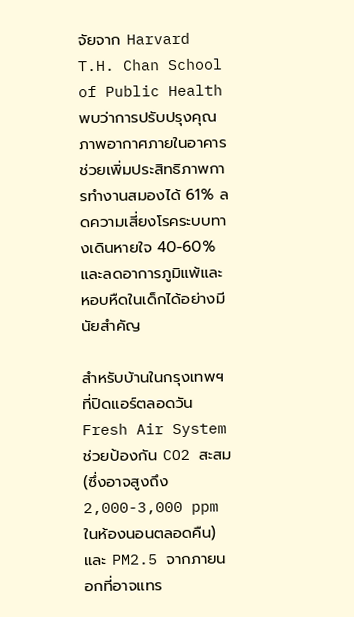จัยจาก Harvard T.H. Chan School of Public Health พบว่าการปรับปรุงคุณภาพอากาศภายในอาคารช่วยเพิ่มประสิทธิภาพการทำงานสมองได้ 61% ลดความเสี่ยงโรคระบบทางเดินหายใจ 40-60% และลดอาการภูมิแพ้และหอบหืดในเด็กได้อย่างมีนัยสำคัญ

สำหรับบ้านในกรุงเทพฯ ที่ปิดแอร์ตลอดวัน Fresh Air System ช่วยป้องกัน CO2 สะสม (ซึ่งอาจสูงถึง 2,000-3,000 ppm ในห้องนอนตลอดคืน) และ PM2.5 จากภายนอกที่อาจแทร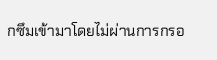กซึมเข้ามาโดยไม่ผ่านการกรอ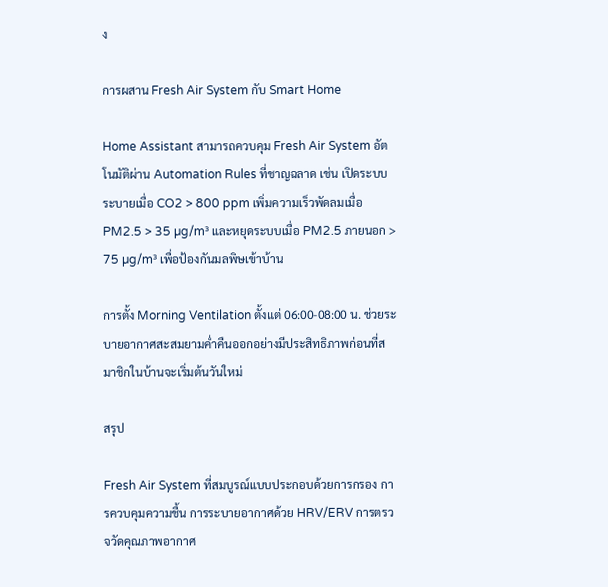ง

การผสาน Fresh Air System กับ Smart Home

Home Assistant สามารถควบคุม Fresh Air System อัตโนมัติผ่าน Automation Rules ที่ชาญฉลาด เช่น เปิดระบบระบายเมื่อ CO2 > 800 ppm เพิ่มความเร็วพัดลมเมื่อ PM2.5 > 35 µg/m³ และหยุดระบบเมื่อ PM2.5 ภายนอก > 75 µg/m³ เพื่อป้องกันมลพิษเข้าบ้าน

การตั้ง Morning Ventilation ตั้งแต่ 06:00-08:00 น. ช่วยระบายอากาศสะสมยามค่ำคืนออกอย่างมีประสิทธิภาพก่อนที่สมาชิกในบ้านจะเริ่มต้นวันใหม่

สรุป

Fresh Air System ที่สมบูรณ์แบบประกอบด้วยการกรอง การควบคุมความชื้น การระบายอากาศด้วย HRV/ERV การตรวจวัดคุณภาพอากาศ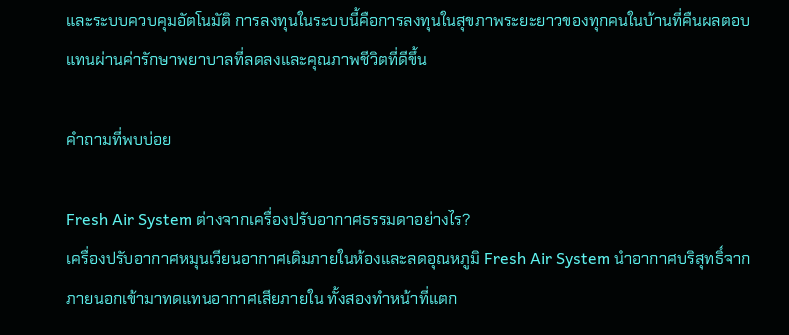และระบบควบคุมอัตโนมัติ การลงทุนในระบบนี้คือการลงทุนในสุขภาพระยะยาวของทุกคนในบ้านที่คืนผลตอบแทนผ่านค่ารักษาพยาบาลที่ลดลงและคุณภาพชีวิตที่ดีขึ้น

คำถามที่พบบ่อย

Fresh Air System ต่างจากเครื่องปรับอากาศธรรมดาอย่างไร?
เครื่องปรับอากาศหมุนเวียนอากาศเดิมภายในห้องและลดอุณหภูมิ Fresh Air System นำอากาศบริสุทธิ์จากภายนอกเข้ามาทดแทนอากาศเสียภายใน ทั้งสองทำหน้าที่แตก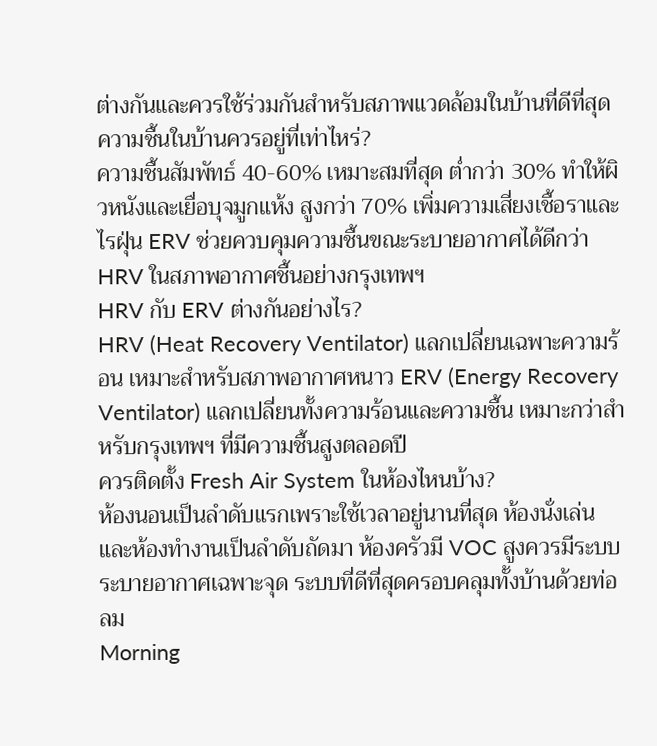ต่างกันและควรใช้ร่วมกันสำหรับสภาพแวดล้อมในบ้านที่ดีที่สุด
ความชื้นในบ้านควรอยู่ที่เท่าไหร่?
ความชื้นสัมพัทธ์ 40-60% เหมาะสมที่สุด ต่ำกว่า 30% ทำให้ผิวหนังและเยื่อบุจมูกแห้ง สูงกว่า 70% เพิ่มความเสี่ยงเชื้อราและไรฝุ่น ERV ช่วยควบคุมความชื้นขณะระบายอากาศได้ดีกว่า HRV ในสภาพอากาศชื้นอย่างกรุงเทพฯ
HRV กับ ERV ต่างกันอย่างไร?
HRV (Heat Recovery Ventilator) แลกเปลี่ยนเฉพาะความร้อน เหมาะสำหรับสภาพอากาศหนาว ERV (Energy Recovery Ventilator) แลกเปลี่ยนทั้งความร้อนและความชื้น เหมาะกว่าสำหรับกรุงเทพฯ ที่มีความชื้นสูงตลอดปี
ควรติดตั้ง Fresh Air System ในห้องไหนบ้าง?
ห้องนอนเป็นลำดับแรกเพราะใช้เวลาอยู่นานที่สุด ห้องนั่งเล่นและห้องทำงานเป็นลำดับถัดมา ห้องครัวมี VOC สูงควรมีระบบระบายอากาศเฉพาะจุด ระบบที่ดีที่สุดครอบคลุมทั้งบ้านด้วยท่อลม
Morning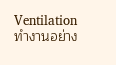Ventilation ทำงานอย่าง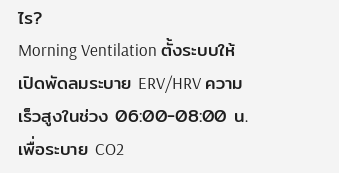ไร?
Morning Ventilation ตั้งระบบให้เปิดพัดลมระบาย ERV/HRV ความเร็วสูงในช่วง 06:00-08:00 น. เพื่อระบาย CO2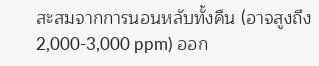สะสมจากการนอนหลับทั้งคืน (อาจสูงถึง 2,000-3,000 ppm) ออก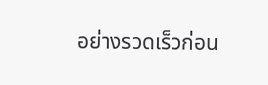อย่างรวดเร็วก่อน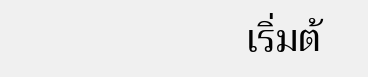เริ่มต้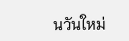นวันใหม่